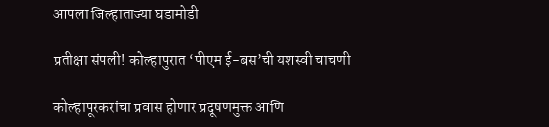आपला जिल्हाताज्या घडामोडी

प्रतीक्षा संपली! कोल्हापुरात ‘पीएम ई-बस’ची यशस्वी चाचणी

कोल्हापूरकरांचा प्रवास होणार प्रदूषणमुक्त आणि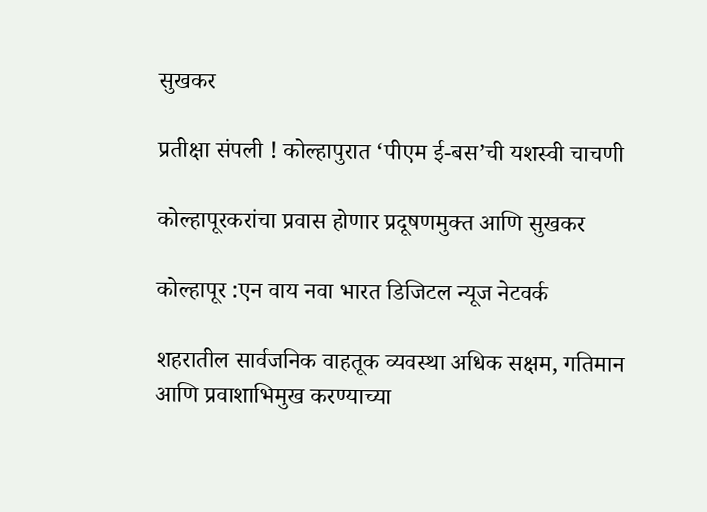सुखकर

प्रतीक्षा संपली ! कोल्हापुरात ‘पीएम ई-बस’ची यशस्वी चाचणी

कोल्हापूरकरांचा प्रवास होणार प्रदूषणमुक्त आणि सुखकर

कोल्हापूर :एन वाय नवा भारत डिजिटल न्यूज नेटवर्क

शहरातील सार्वजनिक वाहतूक व्यवस्था अधिक सक्षम, गतिमान आणि प्रवाशाभिमुख करण्याच्या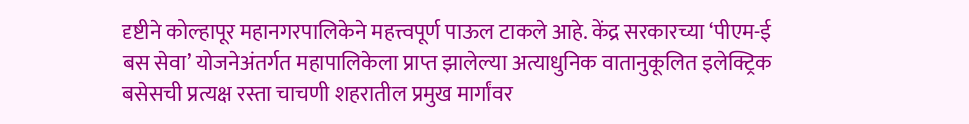दृष्टीने कोल्हापूर महानगरपालिकेने महत्त्वपूर्ण पाऊल टाकले आहे. केंद्र सरकारच्या ‘पीएम-ई बस सेवा’ योजनेअंतर्गत महापालिकेला प्राप्त झालेल्या अत्याधुनिक वातानुकूलित इलेक्ट्रिक बसेसची प्रत्यक्ष रस्ता चाचणी शहरातील प्रमुख मार्गांवर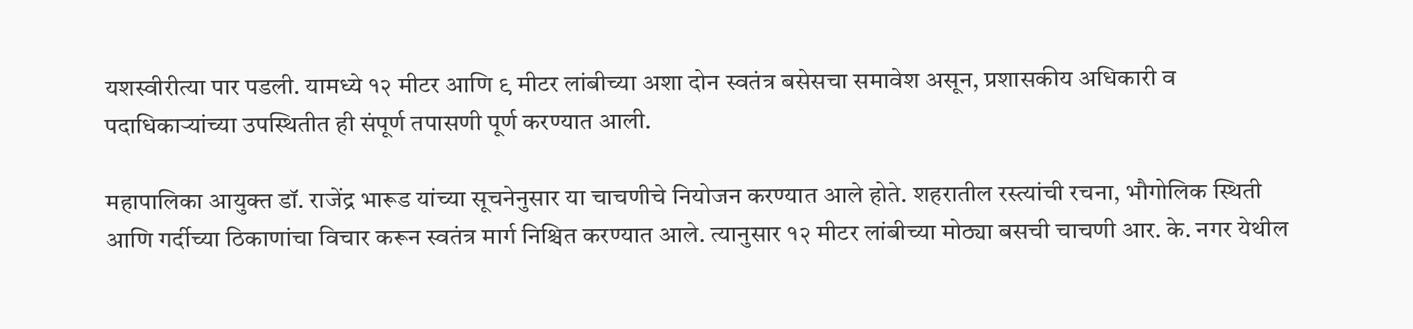यशस्वीरीत्या पार पडली. यामध्ये १२ मीटर आणि ९ मीटर लांबीच्या अशा दोन स्वतंत्र बसेसचा समावेश असून, प्रशासकीय अधिकारी व पदाधिकाऱ्यांच्या उपस्थितीत ही संपूर्ण तपासणी पूर्ण करण्यात आली.

महापालिका आयुक्त डॉ. राजेंद्र भारूड यांच्या सूचनेनुसार या चाचणीचे नियोजन करण्यात आले होते. शहरातील रस्त्यांची रचना, भौगोलिक स्थिती आणि गर्दीच्या ठिकाणांचा विचार करून स्वतंत्र मार्ग निश्चित करण्यात आले. त्यानुसार १२ मीटर लांबीच्या मोठ्या बसची चाचणी आर. के. नगर येथील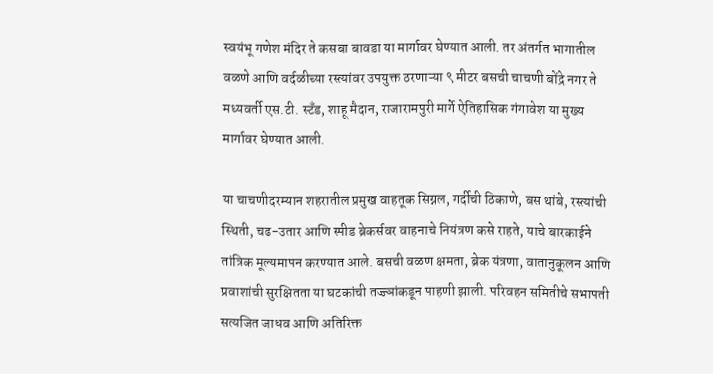स्वयंभू गणेश मंदिर ते कसबा बावडा या मार्गावर घेण्यात आली. तर अंतर्गत भागातील वळणे आणि वर्दळीच्या रस्त्यांवर उपयुक्त ठरणाऱ्या ९ मीटर बसची चाचणी बोंद्रे नगर ते मध्यवर्ती एस.टी. स्टँड, शाहू मैदान, राजारामपुरी मार्गे ऐतिहासिक गंगावेश या मुख्य मार्गावर घेण्यात आली.

या चाचणीदरम्यान शहरातील प्रमुख वाहतूक सिग्नल, गर्दीची ठिकाणे, बस थांबे, रस्त्यांची स्थिती, चढ-उतार आणि स्पीड ब्रेकर्सवर वाहनाचे नियंत्रण कसे राहते, याचे बारकाईने तांत्रिक मूल्यमापन करण्यात आले. बसची वळण क्षमता, ब्रेक यंत्रणा, वातानुकूलन आणि प्रवाशांची सुरक्षितता या घटकांची तज्ज्ञांकडून पाहणी झाली. परिवहन समितीचे सभापती सत्यजित जाधव आणि अतिरिक्त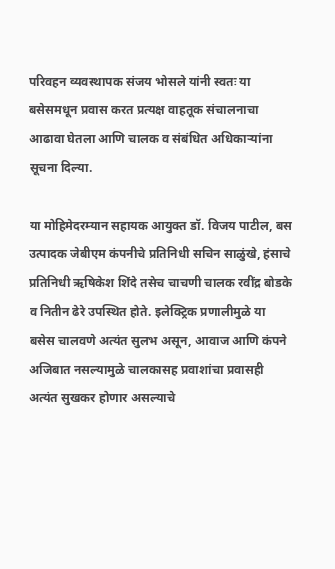परिवहन व्यवस्थापक संजय भोसले यांनी स्वतः या बसेसमधून प्रवास करत प्रत्यक्ष वाहतूक संचालनाचा आढावा घेतला आणि चालक व संबंधित अधिकाऱ्यांना सूचना दिल्या.

या मोहिमेदरम्यान सहायक आयुक्त डॉ. विजय पाटील, बस उत्पादक जेबीएम कंपनीचे प्रतिनिधी सचिन साळुंखे, हंसाचे प्रतिनिधी ऋषिकेश शिंदे तसेच चाचणी चालक रवींद्र बोडके व नितीन ढेरे उपस्थित होते. इलेक्ट्रिक प्रणालीमुळे या बसेस चालवणे अत्यंत सुलभ असून, आवाज आणि कंपने अजिबात नसल्यामुळे चालकासह प्रवाशांचा प्रवासही अत्यंत सुखकर होणार असल्याचे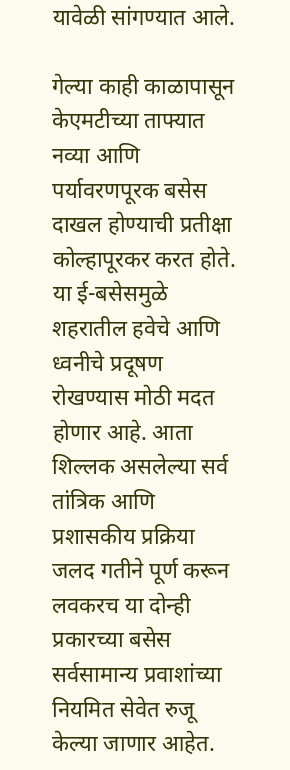यावेळी सांगण्यात आले.

गेल्या काही काळापासून केएमटीच्या ताफ्यात नव्या आणि पर्यावरणपूरक बसेस दाखल होण्याची प्रतीक्षा कोल्हापूरकर करत होते. या ई-बसेसमुळे शहरातील हवेचे आणि ध्वनीचे प्रदूषण रोखण्यास मोठी मदत होणार आहे. आता शिल्लक असलेल्या सर्व तांत्रिक आणि प्रशासकीय प्रक्रिया जलद गतीने पूर्ण करून लवकरच या दोन्ही प्रकारच्या बसेस सर्वसामान्य प्रवाशांच्या नियमित सेवेत रुजू केल्या जाणार आहेत.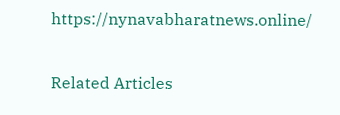https://nynavabharatnews.online/

Related Articles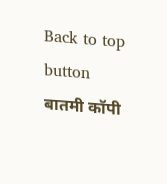Back to top button
बातमी कॉपी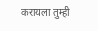करायला तुम्ही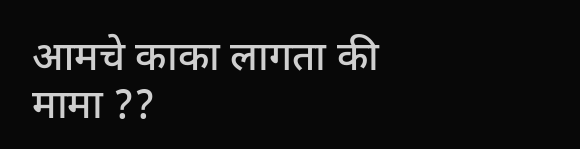आमचे काका लागता की मामा ??